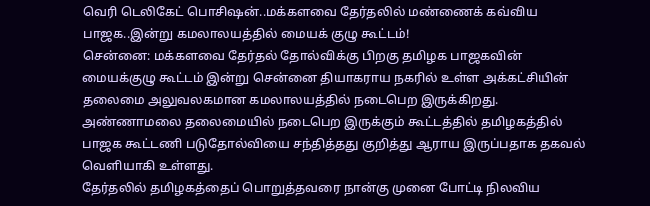வெரி டெலிகேட் பொசிஷன்..மக்களவை தேர்தலில் மண்ணைக் கவ்விய பாஜக..இன்று கமலாலயத்தில் மையக் குழு கூட்டம்!
சென்னை: மக்களவை தேர்தல் தோல்விக்கு பிறகு தமிழக பாஜகவின் மையக்குழு கூட்டம் இன்று சென்னை தியாகராய நகரில் உள்ள அக்கட்சியின் தலைமை அலுவலகமான கமலாலயத்தில் நடைபெற இருக்கிறது. அண்ணாமலை தலைமையில் நடைபெற இருக்கும் கூட்டத்தில் தமிழகத்தில் பாஜக கூட்டணி படுதோல்வியை சந்தித்தது குறித்து ஆராய இருப்பதாக தகவல் வெளியாகி உள்ளது.
தேர்தலில் தமிழகத்தைப் பொறுத்தவரை நான்கு முனை போட்டி நிலவிய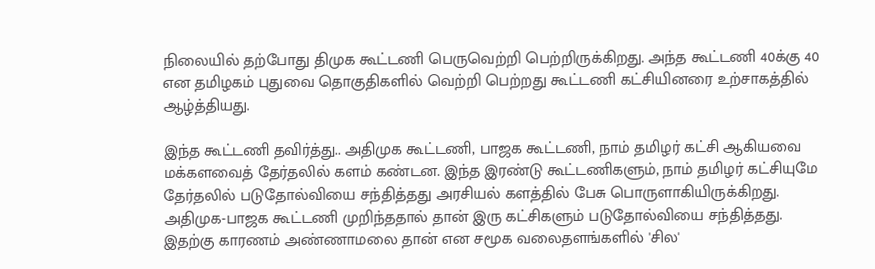நிலையில் தற்போது திமுக கூட்டணி பெருவெற்றி பெற்றிருக்கிறது. அந்த கூட்டணி 40க்கு 40 என தமிழகம் புதுவை தொகுதிகளில் வெற்றி பெற்றது கூட்டணி கட்சியினரை உற்சாகத்தில் ஆழ்த்தியது.

இந்த கூட்டணி தவிர்த்து.. அதிமுக கூட்டணி, பாஜக கூட்டணி, நாம் தமிழர் கட்சி ஆகியவை மக்களவைத் தேர்தலில் களம் கண்டன. இந்த இரண்டு கூட்டணிகளும், நாம் தமிழர் கட்சியுமே தேர்தலில் படுதோல்வியை சந்தித்தது அரசியல் களத்தில் பேசு பொருளாகியிருக்கிறது.
அதிமுக-பாஜக கூட்டணி முறிந்ததால் தான் இரு கட்சிகளும் படுதோல்வியை சந்தித்தது. இதற்கு காரணம் அண்ணாமலை தான் என சமூக வலைதளங்களில் 'சில'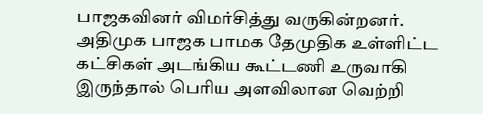பாஜகவினர் விமர்சித்து வருகின்றனர். அதிமுக பாஜக பாமக தேமுதிக உள்ளிட்ட கட்சிகள் அடங்கிய கூட்டணி உருவாகி இருந்தால் பெரிய அளவிலான வெற்றி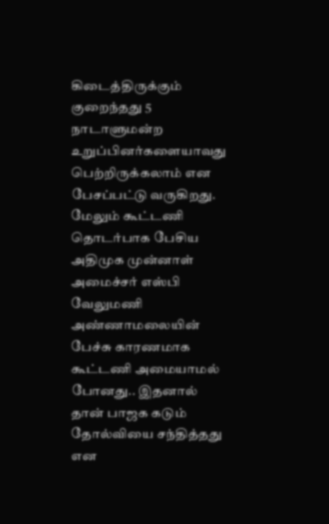கிடைத்திருக்கும் குறைந்தது 5 நாடாளுமன்ற உறுப்பினர்களையாவது பெற்றிருக்கலாம் என பேசப்பட்டு வருகிறது.
மேலும் கூட்டணி தொடர்பாக பேசிய அதிமுக முன்னாள் அமைச்சர் எஸ்பி வேலுமணி அண்ணாமலையின் பேச்சு காரணமாக கூட்டணி அமையாமல் போனது.. இதனால் தான் பாஜக கடும் தோல்வியை சந்தித்தது என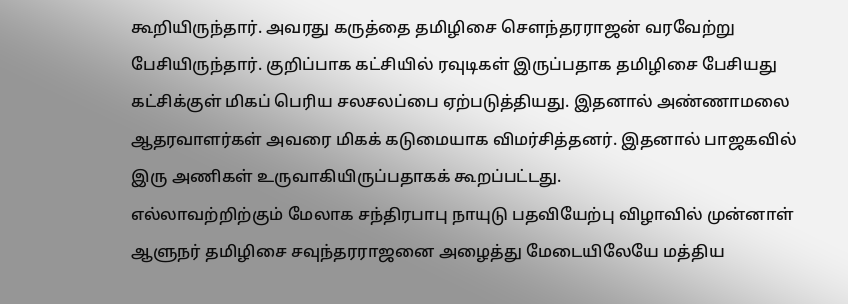கூறியிருந்தார். அவரது கருத்தை தமிழிசை சௌந்தரராஜன் வரவேற்று பேசியிருந்தார். குறிப்பாக கட்சியில் ரவுடிகள் இருப்பதாக தமிழிசை பேசியது கட்சிக்குள் மிகப் பெரிய சலசலப்பை ஏற்படுத்தியது. இதனால் அண்ணாமலை ஆதரவாளர்கள் அவரை மிகக் கடுமையாக விமர்சித்தனர். இதனால் பாஜகவில் இரு அணிகள் உருவாகியிருப்பதாகக் கூறப்பட்டது.
எல்லாவற்றிற்கும் மேலாக சந்திரபாபு நாயுடு பதவியேற்பு விழாவில் முன்னாள் ஆளுநர் தமிழிசை சவுந்தரராஜனை அழைத்து மேடையிலேயே மத்திய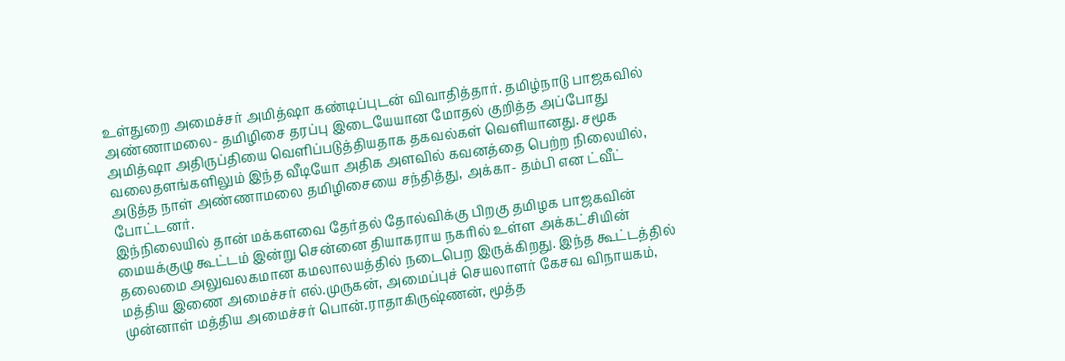உள்துறை அமைச்சர் அமித்ஷா கண்டிப்புடன் விவாதித்தார். தமிழ்நாடு பாஜகவில் அண்ணாமலை- தமிழிசை தரப்பு இடையேயான மோதல் குறித்த அப்போது அமித்ஷா அதிருப்தியை வெளிப்படுத்தியதாக தகவல்கள் வெளியானது. சமூக வலைதளங்களிலும் இந்த வீடியோ அதிக அளவில் கவனத்தை பெற்ற நிலையில், அடுத்த நாள் அண்ணாமலை தமிழிசையை சந்தித்து, அக்கா- தம்பி என ட்வீட் போட்டனர்.
இந்நிலையில் தான் மக்களவை தேர்தல் தோல்விக்கு பிறகு தமிழக பாஜகவின் மையக்குழு கூட்டம் இன்று சென்னை தியாகராய நகரில் உள்ள அக்கட்சியின் தலைமை அலுவலகமான கமலாலயத்தில் நடைபெற இருக்கிறது. இந்த கூட்டத்தில் மத்திய இணை அமைச்சர் எல்.முருகன், அமைப்புச் செயலாளர் கேசவ விநாயகம், முன்னாள் மத்திய அமைச்சர் பொன்.ராதாகிருஷ்ணன், மூத்த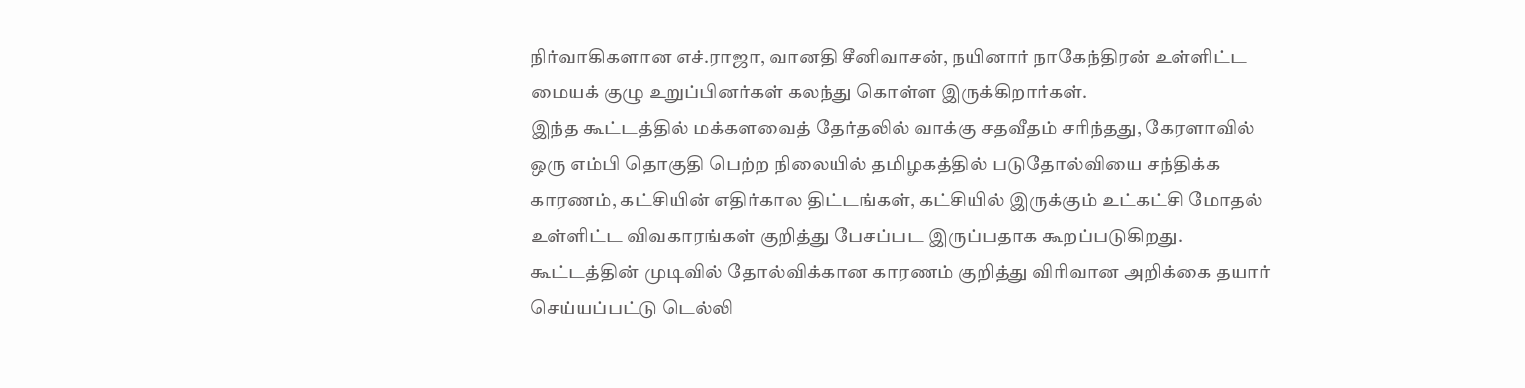நிர்வாகிகளான எச்.ராஜா, வானதி சீனிவாசன், நயினார் நாகேந்திரன் உள்ளிட்ட மையக் குழு உறுப்பினர்கள் கலந்து கொள்ள இருக்கிறார்கள்.
இந்த கூட்டத்தில் மக்களவைத் தேர்தலில் வாக்கு சதவீதம் சரிந்தது, கேரளாவில் ஒரு எம்பி தொகுதி பெற்ற நிலையில் தமிழகத்தில் படுதோல்வியை சந்திக்க காரணம், கட்சியின் எதிர்கால திட்டங்கள், கட்சியில் இருக்கும் உட்கட்சி மோதல் உள்ளிட்ட விவகாரங்கள் குறித்து பேசப்பட இருப்பதாக கூறப்படுகிறது. கூட்டத்தின் முடிவில் தோல்விக்கான காரணம் குறித்து விரிவான அறிக்கை தயார் செய்யப்பட்டு டெல்லி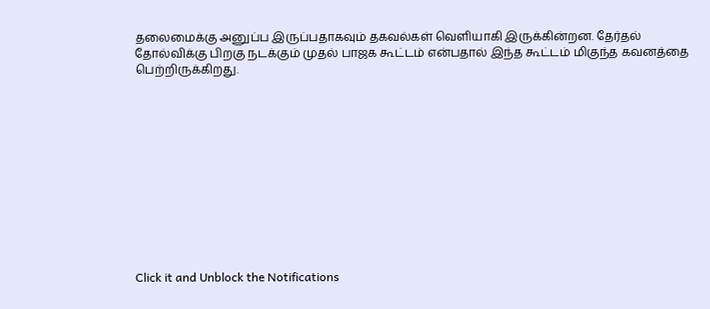தலைமைக்கு அனுப்ப இருப்பதாகவும் தகவல்கள் வெளியாகி இருக்கின்றன. தேர்தல் தோல்விக்கு பிறகு நடக்கும் முதல் பாஜக கூட்டம் என்பதால் இந்த கூட்டம் மிகுந்த கவனத்தை பெற்றிருக்கிறது.












Click it and Unblock the Notifications